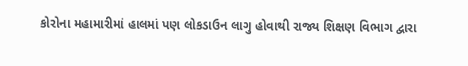કોરોના મહામારીમાં હાલમાં પણ લોકડાઉન લાગુ હોવાથી રાજ્ય શિક્ષણ વિભાગ દ્વારા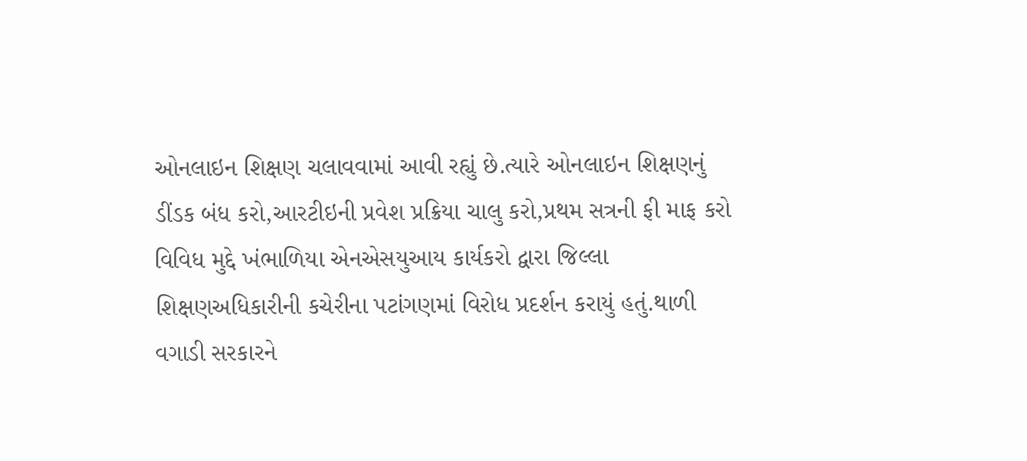ઓનલાઇન શિક્ષણ ચલાવવામાં આવી રહ્યું છે.ત્યારે ઓનલાઇન શિક્ષણનું ડીંડક બંધ કરો,આરટીઇની પ્રવેશ પ્રક્રિયા ચાલુ કરો,પ્રથમ સત્રની ફી માફ કરો વિવિધ મુદ્દે ખંભાળિયા એનએસયુઆય કાર્યકરો દ્વારા જિલ્લા શિક્ષણઅધિકારીની કચેરીના પટાંગણમાં વિરોધ પ્રદર્શન કરાયું હતું.થાળી વગાડી સરકારને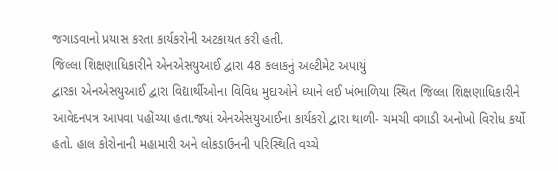જગાડવાનો પ્રયાસ કરતા કાર્યકરોની અટકાયત કરી હતી.
જિલ્લા શિક્ષણાધિકારીને એનએસયુઆઈ દ્વારા 48 કલાકનું અલ્ટીમેટ અપાયું
દ્વારકા એનએસયુઆઈ દ્વારા વિદ્યાર્થીઓના વિવિધ મુદાઓને ધ્યાને લઈ ખંભાળિયા સ્થિત જિલ્લા શિક્ષણાધિકારીને આવેદનપત્ર આપવા પહોંચ્યા હતા.જ્યાં એનએસયુઆઈના કાર્યકરો દ્વારા થાળી- ચમચી વગાડી અનોખો વિરોધ કર્યો હતો. હાલ કોરોનાની મહામારી અને લોકડાઉનની પરિસ્થિતિ વચ્ચે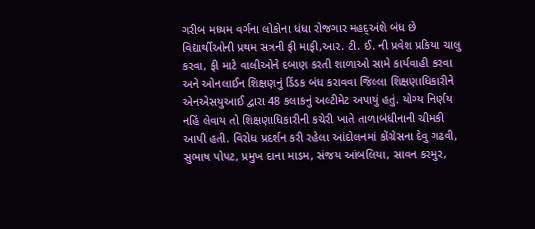ગરીબ મધ્યમ વર્ગના લોકોના ધંધા રોજગાર મહદ્અંશે બંધ છે વિદ્યાર્થીઓની પ્રથમ સત્રની ફી માફી,આર. ટી. ઈ. ની પ્રવેશ પ્રકિયા ચાલુ કરવા, ફી માટે વાલીઓને દબાણ કરતી શાળાઓ સામે કાર્યવાહી કરવા અને ઓનલાઈન શિક્ષણનું ડિંડક બંધ કરાવવા જિલ્લા શિક્ષણાધિકારીને એનએસયુઆઈ દ્વારા 48 કલાકનું અલ્ટીમેટ અપાયું હતું. યોગ્ય નિર્ણય નહિં લેવાય તો શિક્ષણાધિકારીની કચેરી ખાતે તાળાબંધીનાની ચીમકી આપી હતી. વિરોધ પ્રદર્શન કરી રહેલા આંદોલનમાં કોંગ્રેસના દેવુ ગઢવી, સુભાષ પોપટ, પ્રમુખ દાના માડમ, સંજય આંબલિયા, સાવન કરમુર,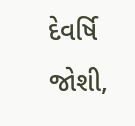દેવર્ષિ જોશી,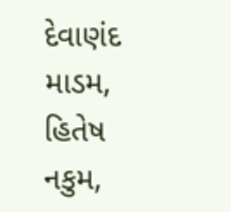દેવાણંદ માડમ, હિતેષ નકુમ,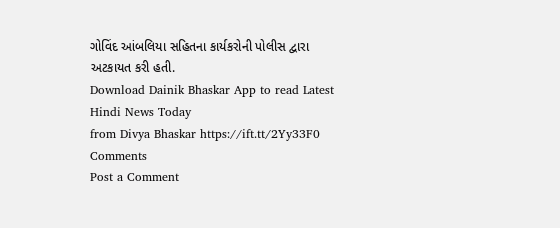ગોવિંદ આંબલિયા સહિતના કાર્યકરોની પોલીસ દ્વારા અટકાયત કરી હતી.
Download Dainik Bhaskar App to read Latest Hindi News Today
from Divya Bhaskar https://ift.tt/2Yy33F0
Comments
Post a Comment